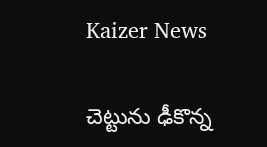Kaizer News

చెట్టును ఢీకొన్న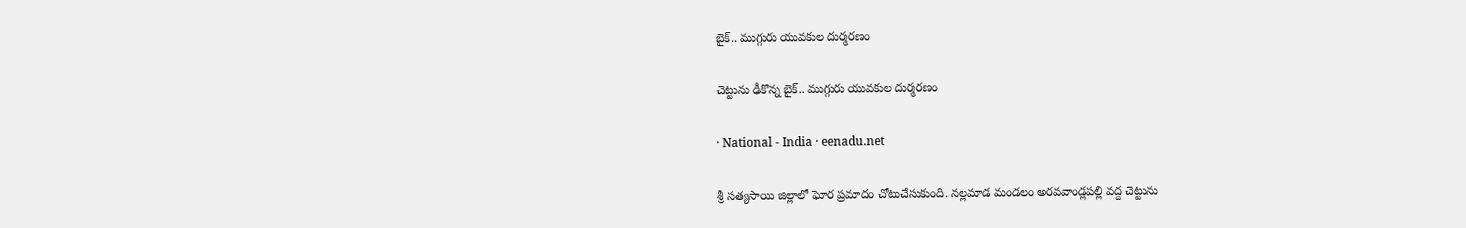బైక్‌.. ముగ్గురు యువకుల దుర్మరణం

చెట్టును ఢీకొన్న బైక్‌.. ముగ్గురు యువకుల దుర్మరణం

· National - India · eenadu.net

శ్రీ సత్యసాయి జిల్లాలో ఘోర ప్రమాదం చోటుచేసుకుంది. నల్లమాడ మండలం అరవవాండ్లపల్లి వద్ద చెట్టును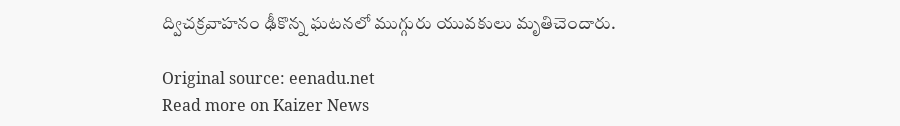ద్విచక్రవాహనం ఢీకొన్న ఘటనలో ముగ్గురు యువకులు మృతిచెందారు.

Original source: eenadu.net
Read more on Kaizer News